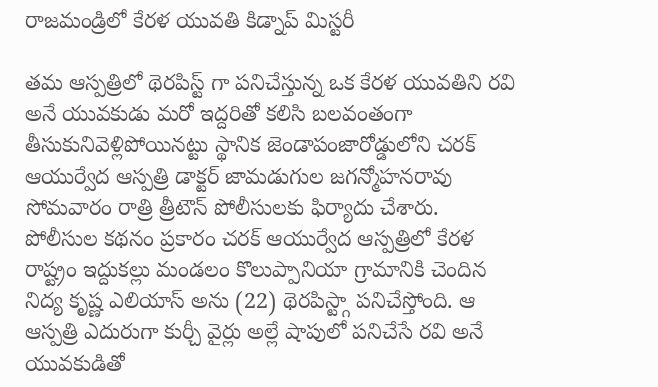రాజమండ్రిలో కేరళ యువతి కిడ్నాప్ మిస్టరీ

తమ ఆస్పత్రిలో థెరపిస్ట్ గా పనిచేస్తున్న ఒక కేరళ యువతిని రవి అనే యువకుడు మరో ఇద్దరితో కలిసి బలవంతంగా తీసుకునివెళ్లిపోయినట్టు స్థానిక జెండాపంజారోడ్డులోని చరక్ ఆయుర్వేద ఆస్పత్రి డాక్టర్ జామడుగుల జగన్మోహనరావు సోమవారం రాత్రి త్రీటౌన్ పోలీసులకు ఫిర్యాదు చేశారు.
పోలీసుల కథనం ప్రకారం చరక్ ఆయుర్వేద ఆస్పత్రిలో కేరళ రాష్ట్రం ఇద్దుకల్లు మండలం కొలుప్పానియా గ్రామానికి చెందిన నిద్య కృష్ణ ఎలియాస్ అను (22) థెరపిస్ట్గా పనిచేస్తోంది. ఆ ఆస్పత్రి ఎదురుగా కుర్చీ వైర్లు అల్లే షాపులో పనిచేసే రవి అనే యువకుడితో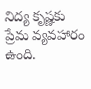నిద్య కృష్ణకు ప్రేమ వ్యవహారం ఉంది.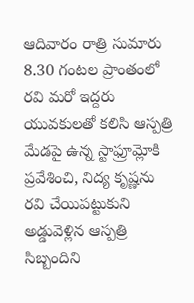ఆదివారం రాత్రి సుమారు 8.30 గంటల ప్రాంతంలో రవి మరో ఇద్దరు యువకులతో కలిసి ఆస్పత్రి మేడపై ఉన్న స్టాఫ్రూమ్లోకి ప్రవేశించి, నిద్య కృష్ణను రవి చేయిపట్టుకుని అడ్డువెళ్లిన ఆస్పత్రి సిబ్బందిని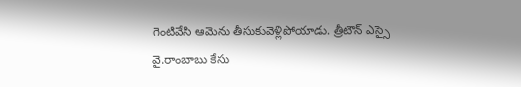గెంటివేసి ఆమెను తీసుకువెళ్లిపోయాడు. త్రీటౌన్ ఎస్సై వై.రాంబాబు కేసు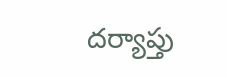దర్యాప్తు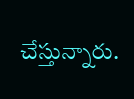చేస్తున్నారు.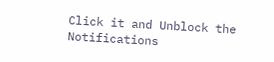Click it and Unblock the Notifications